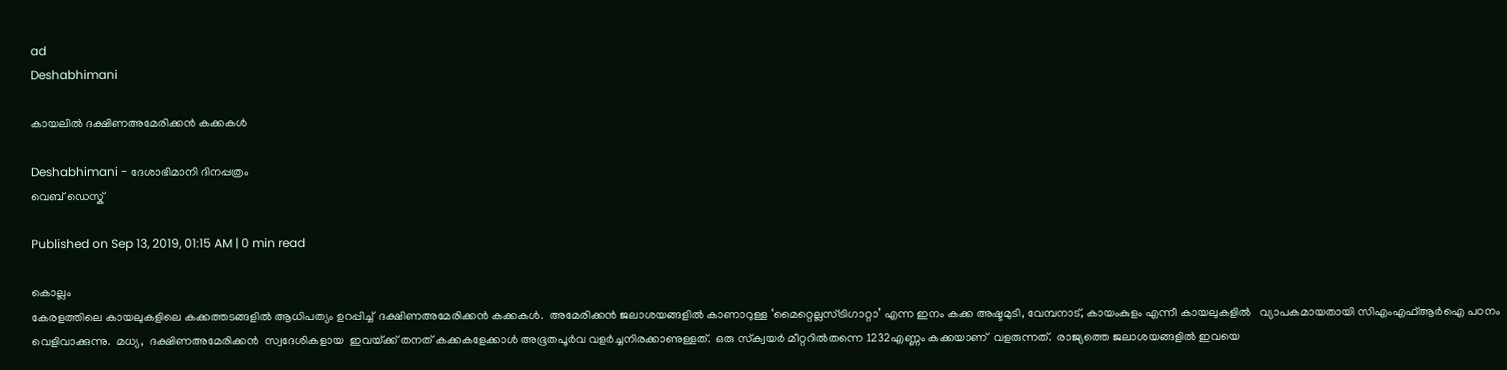ad
Deshabhimani

കായലിൽ ദക്ഷിണഅമേരിക്കൻ കക്കകൾ

Deshabhimani - ദേശാഭിമാനി ദിനപ്പത്രം
വെബ് ഡെസ്ക്

Published on Sep 13, 2019, 01:15 AM | 0 min read

കൊല്ലം
കേരളത്തിലെ കായലുകളിലെ കക്കത്തടങ്ങളിൽ ആധിപത്യം ഉറപ്പിച്ച്‌  ദക്ഷിണഅമേരിക്കൻ കക്കകൾ.  അമേരിക്കൻ ജലാശയങ്ങളിൽ കാണാറുള്ള ‘മൈറ്റെല്ലസ്‌ട്രിഗാറ്റാ’ എന്ന ഇനം കക്ക അഷ്ടമുടി, വേമ്പനാട്‌, കായംകുളം എന്നീ കായലുകളിൽ   വ്യാപകമായതായി സിഎംഎഫ്‌ആർഐ പഠനം വെളിവാക്കുന്നു.  മധ്യ,  ദക്ഷിണഅമേരിക്കൻ  സ്വദേശികളായ  ഇവയ്‌ക്ക്‌ തനത്‌ കക്കകളേക്കാൾ അഭൂതപൂർവ വളർച്ചനിരക്കാണുള്ളത്‌.  ഒരു സ്‌ക്വയർ മീറ്ററിൽതന്നെ 1232എണ്ണം കക്കയാണ്‌  വളരുന്നത്‌.  രാജ്യത്തെ ജലാശയങ്ങളിൽ ഇവയെ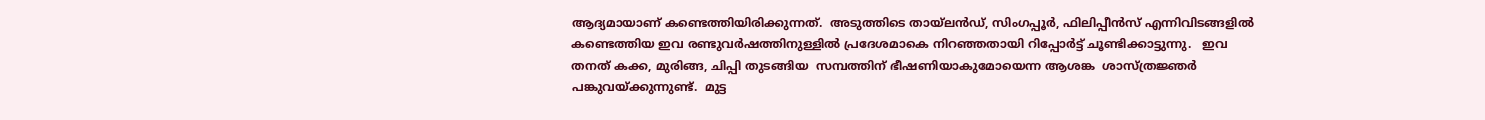ആദ്യമായാണ്‌ കണ്ടെത്തിയിരിക്കുന്നത്‌.  അടുത്തിടെ തായ്‌ലൻഡ്‌, സിംഗപ്പൂർ, ഫിലിപ്പീൻസ്‌ എന്നിവിടങ്ങളിൽ കണ്ടെത്തിയ ഇവ രണ്ടുവർഷത്തിനുള്ളിൽ പ്രദേശമാകെ നിറഞ്ഞതായി റിപ്പോർട്ട്‌ ചൂണ്ടിക്കാട്ടുന്നു.   ഇവ  തനത്‌ കക്ക, മുരിങ്ങ, ചിപ്പി തുടങ്ങിയ  സമ്പത്തിന്‌ ഭീഷണിയാകുമോയെന്ന ആശങ്ക  ശാസ്‌ത്രജ്ഞർ പങ്കുവയ്‌ക്കുന്നുണ്ട്‌.  മുട്ട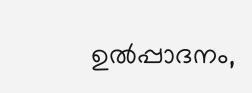ഉൽപ്പാദനം,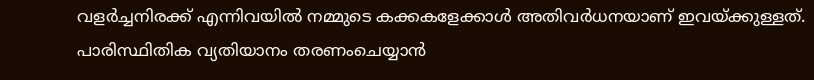വളർച്ചനിരക്ക്‌ എന്നിവയിൽ നമ്മുടെ കക്കകളേക്കാൾ അതിവർധനയാണ്‌ ഇവയ്‌ക്കുള്ളത്‌. പാരിസ്ഥിതിക വ്യതിയാനം തരണംചെയ്യാൻ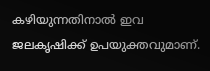കഴിയുന്നതിനാൽ ഇവ ജലകൃഷിക്ക്‌ ഉപയുക്തവുമാണ്‌.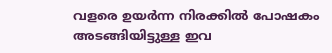വളരെ ഉയർന്ന നിരക്കിൽ പോഷകം അടങ്ങിയിട്ടുള്ള ഇവ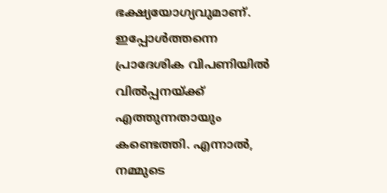ഭക്ഷ്യയോഗ്യവുമാണ്‌. ഇപ്പോൾത്തന്നെ പ്രാദേശിക വിപണിയിൽ  വിൽപ്പനയ്‌ക്ക്‌ എത്തുന്നതായും കണ്ടെത്തി. എന്നാൽ, നമ്മുടെ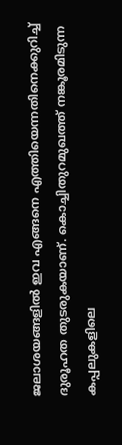ജലാശയങ്ങളിൽ ഇവ എങ്ങനെ എത്തിയെന്നതിനെക്കുറിച്ച്‌  ദുരൂഹത തുടരുകയാണ്‌. കൊച്ചിതുറമുഖത്ത്‌ നങ്കൂരമിടുന്ന  കപ്പലുകളിലെ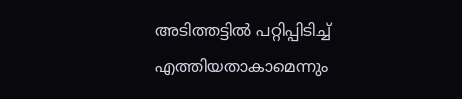അടിത്തട്ടിൽ പറ്റിപ്പിടിച്ച്‌ എത്തിയതാകാമെന്നും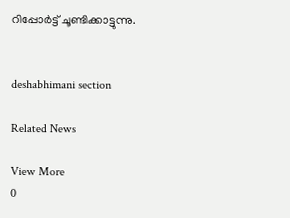റിപ്പോർട്ട്‌ ചൂണ്ടിക്കാട്ടുന്നു.


deshabhimani section

Related News

View More
0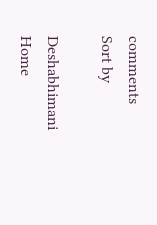comments
Sort by

Deshabhimani
Home